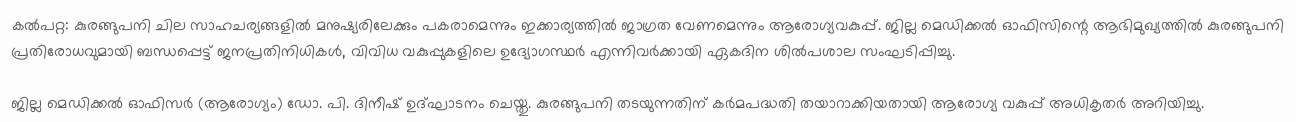കൽപറ്റ: കുരങ്ങുപനി ചില സാഹചര്യങ്ങളിൽ മനുഷ്യരിലേക്കും പകരാമെന്നും ഇക്കാര്യത്തിൽ ജാഗ്രത വേണമെന്നും ആരോഗ്യവകുപ്പ്. ജില്ല മെഡിക്കല്‍ ഓഫിസിന്റെ ആഭിമുഖ്യത്തില്‍ കുരങ്ങുപനി പ്രതിരോധവുമായി ബന്ധപ്പെട്ട് ജനപ്രതിനിധികള്‍, വിവിധ വകുപ്പുകളിലെ ഉദ്യോഗസ്ഥര്‍ എന്നിവര്‍ക്കായി ഏകദിന ശില്‍പശാല സംഘടിപ്പിച്ചു.

ജില്ല മെഡിക്കല്‍ ഓഫിസര്‍ (ആരോഗ്യം) ഡോ. പി. ദിനീഷ് ഉദ്ഘാടനം ചെയ്തു. കുരങ്ങുപനി തടയുന്നതിന് കര്‍മപദ്ധതി തയാറാക്കിയതായി ആരോഗ്യ വകുപ്പ് അധികൃതര്‍ അറിയിച്ചു.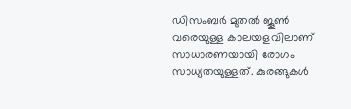ഡിസംബര്‍ മുതല്‍ ജൂണ്‍ വരെയുള്ള കാലയളവിലാണ് സാധാരണയായി രോഗം സാധ്യതയുള്ളത്. കുരങ്ങുകള്‍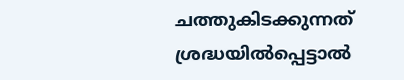ചത്തുകിടക്കുന്നത് ശ്രദ്ധയില്‍പ്പെട്ടാല്‍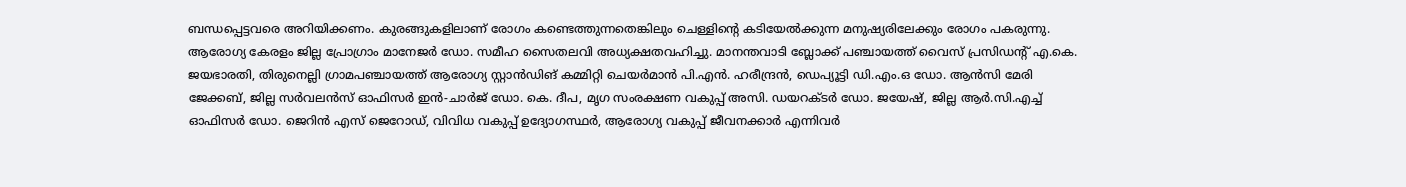ബന്ധപ്പെട്ടവരെ അറിയിക്കണം. കുരങ്ങുകളിലാണ് രോഗം കണ്ടെത്തുന്നതെങ്കിലും ചെള്ളിന്റെ കടിയേല്‍ക്കുന്ന മനുഷ്യരിലേക്കും രോഗം പകരുന്നു. ആരോഗ്യ കേരളം ജില്ല പ്രോഗ്രാം മാനേജര്‍ ഡോ. സമീഹ സൈതലവി അധ്യക്ഷതവഹിച്ചു. മാനന്തവാടി ബ്ലോക്ക് പഞ്ചായത്ത് വൈസ് പ്രസിഡന്റ് എ.കെ. ജയഭാരതി, തിരുനെല്ലി ഗ്രാമപഞ്ചായത്ത് ആരോഗ്യ സ്റ്റാൻഡിങ് കമ്മിറ്റി ചെയര്‍മാന്‍ പി.എന്‍. ഹരീന്ദ്രന്‍, ഡെപ്യൂട്ടി ഡി.എം.ഒ ഡോ. ആന്‍സി മേരി ജേക്കബ്, ജില്ല സര്‍വലന്‍സ് ഓഫിസര്‍ ഇന്‍-ചാര്‍ജ് ഡോ. കെ. ദീപ, മൃഗ സംരക്ഷണ വകുപ്പ് അസി. ഡയറക്ടര്‍ ഡോ. ജയേഷ്, ജില്ല ആര്‍.സി.എച്ച് ഓഫിസര്‍ ഡോ. ജെറിന്‍ എസ് ജെറോഡ്, വിവിധ വകുപ്പ് ഉദ്യോഗസ്ഥര്‍, ആരോഗ്യ വകുപ്പ് ജീവനക്കാര്‍ എന്നിവര്‍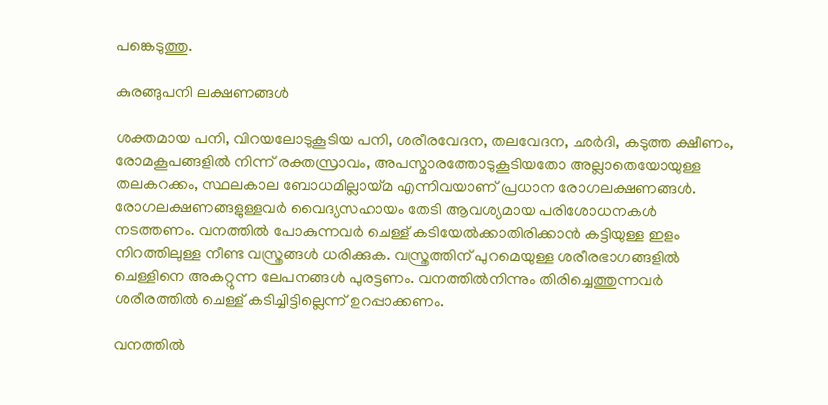പങ്കെടുത്തു.

കുരങ്ങുപനി ലക്ഷണങ്ങള്‍

ശക്തമായ പനി, വിറയലോടുകൂടിയ പനി, ശരീരവേദന, തലവേദന, ഛർദി, കടുത്ത ക്ഷീണം, രോമകൂപങ്ങളില്‍ നിന്ന് രക്തസ്രാവം, അപസ്മാരത്തോടുകൂടിയതോ അല്ലാതെയോയുള്ള തലകറക്കം, സ്ഥലകാല ബോധമില്ലായ്മ എന്നിവയാണ് പ്രധാന രോഗലക്ഷണങ്ങള്‍. രോഗലക്ഷണങ്ങളുള്ളവര്‍ വൈദ്യസഹായം തേടി ആവശ്യമായ പരിശോധനകള്‍ നടത്തണം. വനത്തില്‍ പോകുന്നവര്‍ ചെള്ള് കടിയേല്‍ക്കാതിരിക്കാന്‍ കട്ടിയുള്ള ഇളം നിറത്തിലുള്ള നീണ്ട വസ്ത്രങ്ങള്‍ ധരിക്കുക. വസ്ത്രത്തിന് പുറമെയുള്ള ശരീരഭാഗങ്ങളില്‍ ചെള്ളിനെ അകറ്റുന്ന ലേപനങ്ങള്‍ പുരട്ടണം. വനത്തില്‍നിന്നും തിരിച്ചെത്തുന്നവര്‍ ശരീരത്തില്‍ ചെള്ള് കടിച്ചിട്ടില്ലെന്ന് ഉറപ്പാക്കണം.

വനത്തില്‍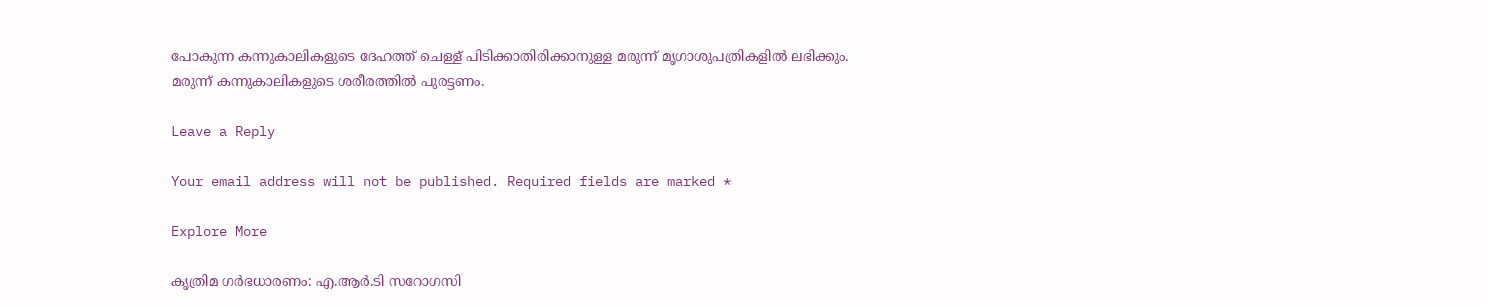പോകുന്ന കന്നുകാലികളുടെ ദേഹത്ത് ചെള്ള് പിടിക്കാതിരിക്കാനുള്ള മരുന്ന് മൃഗാശുപത്രികളില്‍ ലഭിക്കും. മരുന്ന് കന്നുകാലികളുടെ ശരീരത്തില്‍ പുരട്ടണം.

Leave a Reply

Your email address will not be published. Required fields are marked *

Explore More

കൃത്രിമ ഗര്‍ഭധാരണം: എ.ആർ.ടി സറോഗസി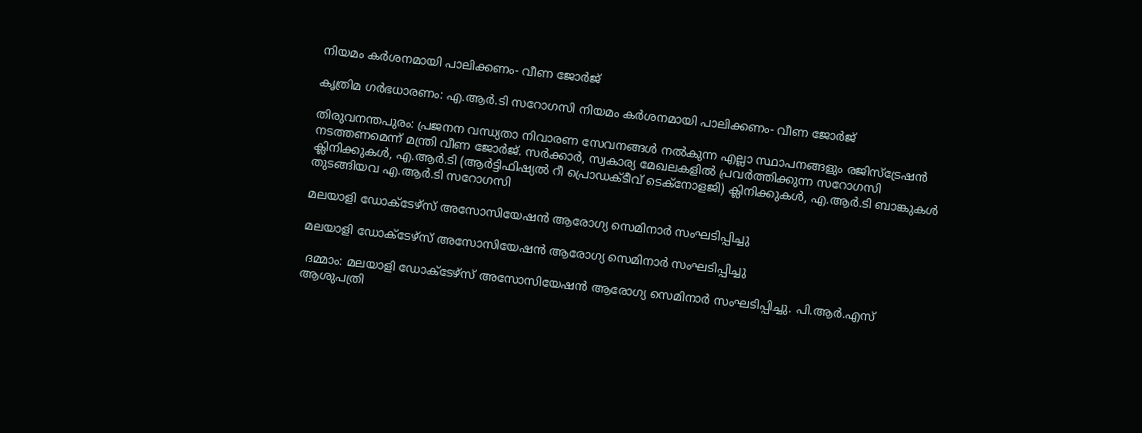നിയമം കര്‍ശനമായി പാലിക്കണം- വീണ ജോർജ്

കൃത്രിമ ഗര്‍ഭധാരണം: എ.ആർ.ടി സറോഗസി നിയമം കര്‍ശനമായി പാലിക്കണം- വീണ ജോർജ്

തിരുവനന്തപുരം: പ്രജനന വന്ധ്യതാ നിവാരണ സേവനങ്ങള്‍ നല്‍കുന്ന എല്ലാ സ്ഥാപനങ്ങളും രജിസ്‌ട്രേഷന്‍ നടത്തണമെന്ന് മന്ത്രി വീണ ജോര്‍ജ്. സര്‍ക്കാര്‍, സ്വകാര്യ മേഖലകളില്‍ പ്രവര്‍ത്തിക്കുന്ന സറോഗസി ക്ലിനിക്കുകള്‍, എ.ആർ.ടി (ആര്‍ട്ടിഫിഷ്യല്‍ റീ പ്രൊഡക്ടീവ് ടെക്നോളജി) ക്ലിനിക്കുകള്‍, എ.ആർ.ടി ബാങ്കുകള്‍ തുടങ്ങിയവ എ.ആർ.ടി സറോഗസി

മലയാളി ഡോക്ടേഴ്സ് അസോസിയേഷൻ ആരോഗ്യ സെമിനാർ സംഘടിപ്പിച്ചു

മലയാളി ഡോക്ടേഴ്സ് അസോസിയേഷൻ ആരോഗ്യ സെമിനാർ സംഘടിപ്പിച്ചു

 ദമ്മാം: മലയാളി ഡോക്ടേഴ്സ് അസോസിയേഷൻ ആരോഗ്യ സെമിനാർ സംഘടിപ്പിച്ചു. പി.ആർ.എസ് ആശുപത്രി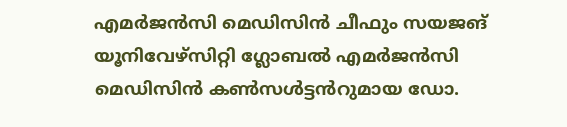എമർജൻസി മെഡിസിൻ ചീഫും സയജങ് യൂനിവേഴ്സിറ്റി ഗ്ലോബൽ എമർജൻസി മെഡിസിൻ കൺസൾട്ടൻറുമായ ഡോ.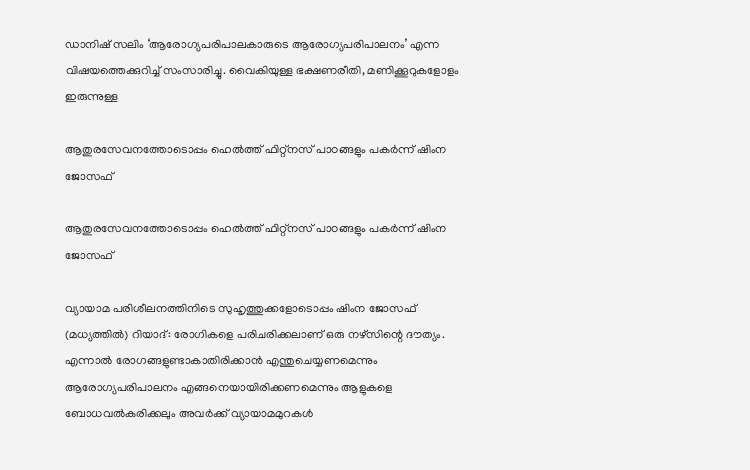ഡാനിഷ് സലിം ‘ആരോഗ്യപരിപാലകാരുടെ ആരോഗ്യപരിപാലനം’ എന്ന വിഷയത്തെക്കുറിച്ച് സംസാരിച്ചു. വൈകിയുള്ള ഭക്ഷണരീതി, മണിക്കൂറുകളോളം ഇരുന്നുള്ള

ആതുരസേവനത്തോടൊപ്പം ഹെൽത്ത് ഫിറ്റ്നസ് പാഠങ്ങളും പകർന്ന് ഷിംന ജോസഫ്

ആതുരസേവനത്തോടൊപ്പം ഹെൽത്ത് ഫിറ്റ്നസ് പാഠങ്ങളും പകർന്ന് ഷിംന ജോസഫ്

വ്യായാമ പരിശീലനത്തിനിടെ സുഹൃത്തുക്കളോടൊപ്പം ഷിംന ജോസഫ് (മധ്യത്തിൽ) റിയാദ്: രോഗികളെ പരിചരിക്കലാണ് ഒരു നഴ്സിന്റെ ദൗത്യം. എന്നാൽ രോഗങ്ങളുണ്ടാകാതിരിക്കാൻ എന്തുചെയ്യണമെന്നും ആരോഗ്യപരിപാലനം എങ്ങനെയായിരിക്കണമെന്നും ആളുകളെ ബോധവൽകരിക്കലും അവർക്ക് വ്യായാമമുറകൾ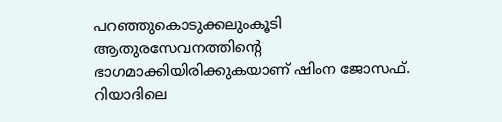പറഞ്ഞുകൊടുക്കലുംകൂടി ആതുരസേവനത്തിന്റെ ഭാഗമാക്കിയിരിക്കുകയാണ് ഷിംന ജോസഫ്. റിയാദിലെ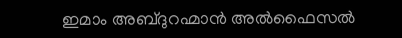ഇമാം അബ്ദുറഹ്മാൻ അൽഫൈസൽ